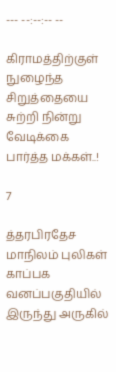--- --:--:-- --

கிராமத்திற்குள் நுழைந்த சிறுத்தையை சுற்றி நின்று வேடிக்கை பார்த்த மக்கள்..!

7

த்தரபிரதேச மாநிலம் புலிகள் காப்பக வனப்பகுதியில் இருந்து அருகில்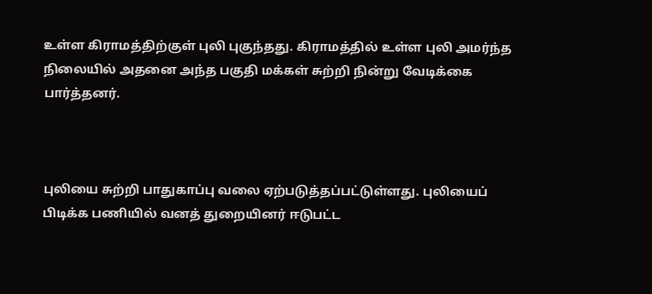உள்ள கிராமத்திற்குள் புலி புகுந்தது. கிராமத்தில் உள்ள புலி அமர்ந்த நிலையில் அதனை அந்த பகுதி மக்கள் சுற்றி நின்று வேடிக்கை பார்த்தனர்.



புலியை சுற்றி பாதுகாப்பு வலை ஏற்படுத்தப்பட்டுள்ளது. புலியைப் பிடிக்க பணியில் வனத் துறையினர் ஈடுபட்ட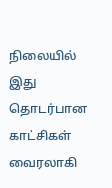நிலையில் இது தொடர்பான காட்சிகள் வைரலாகி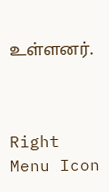உள்ளனர்.



Right Menu Icon